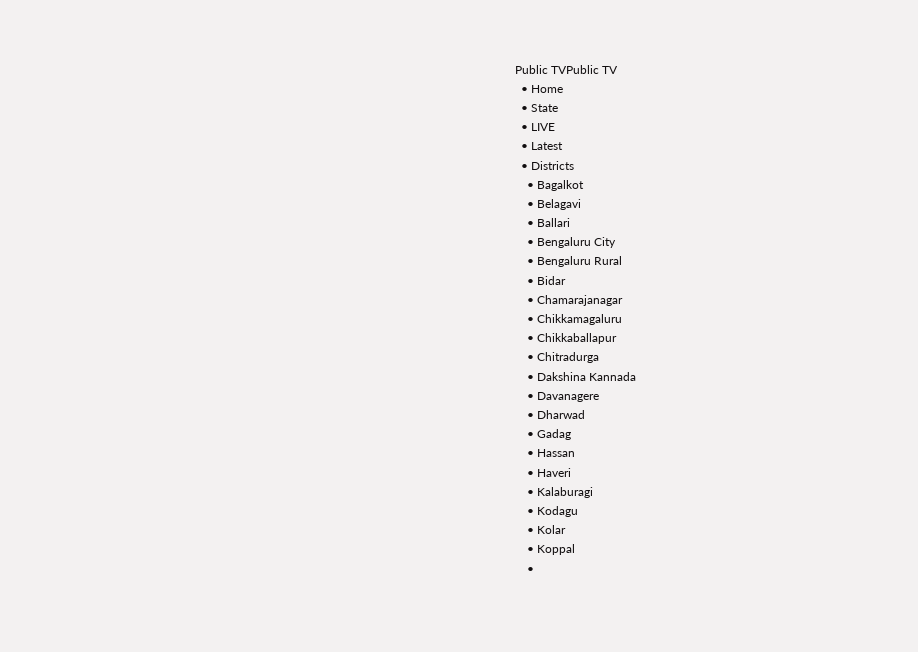Public TVPublic TV
  • Home
  • State
  • LIVE
  • Latest
  • Districts
    • Bagalkot
    • Belagavi
    • Ballari
    • Bengaluru City
    • Bengaluru Rural
    • Bidar
    • Chamarajanagar
    • Chikkamagaluru
    • Chikkaballapur
    • Chitradurga
    • Dakshina Kannada
    • Davanagere
    • Dharwad
    • Gadag
    • Hassan
    • Haveri
    • Kalaburagi
    • Kodagu
    • Kolar
    • Koppal
    •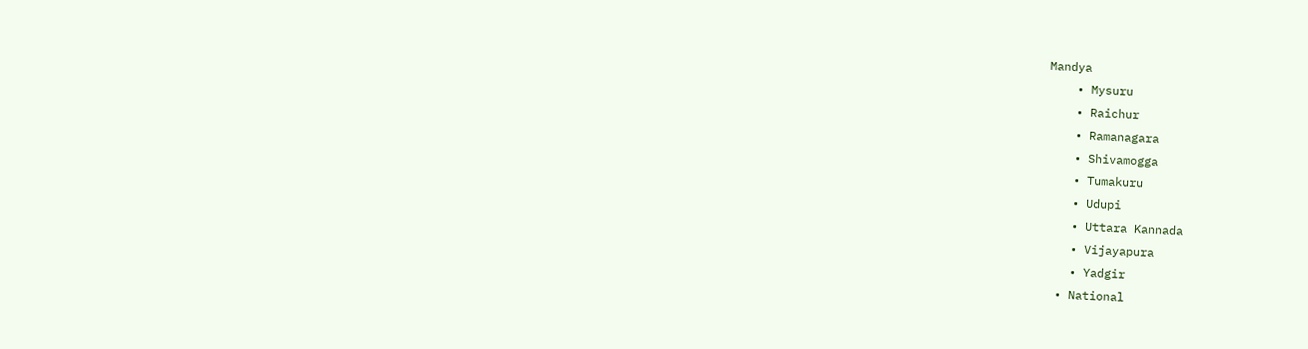Mandya
    • Mysuru
    • Raichur
    • Ramanagara
    • Shivamogga
    • Tumakuru
    • Udupi
    • Uttara Kannada
    • Vijayapura
    • Yadgir
  • National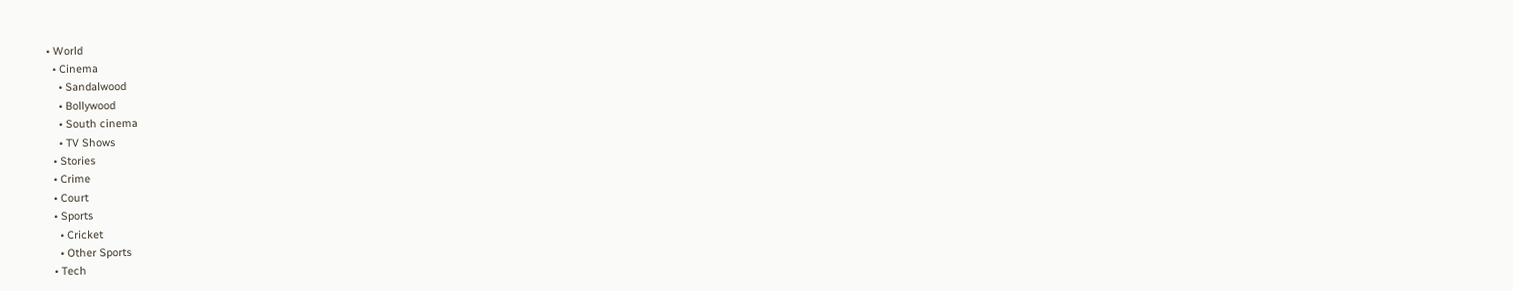• World
  • Cinema
    • Sandalwood
    • Bollywood
    • South cinema
    • TV Shows
  • Stories
  • Crime
  • Court
  • Sports
    • Cricket
    • Other Sports
  • Tech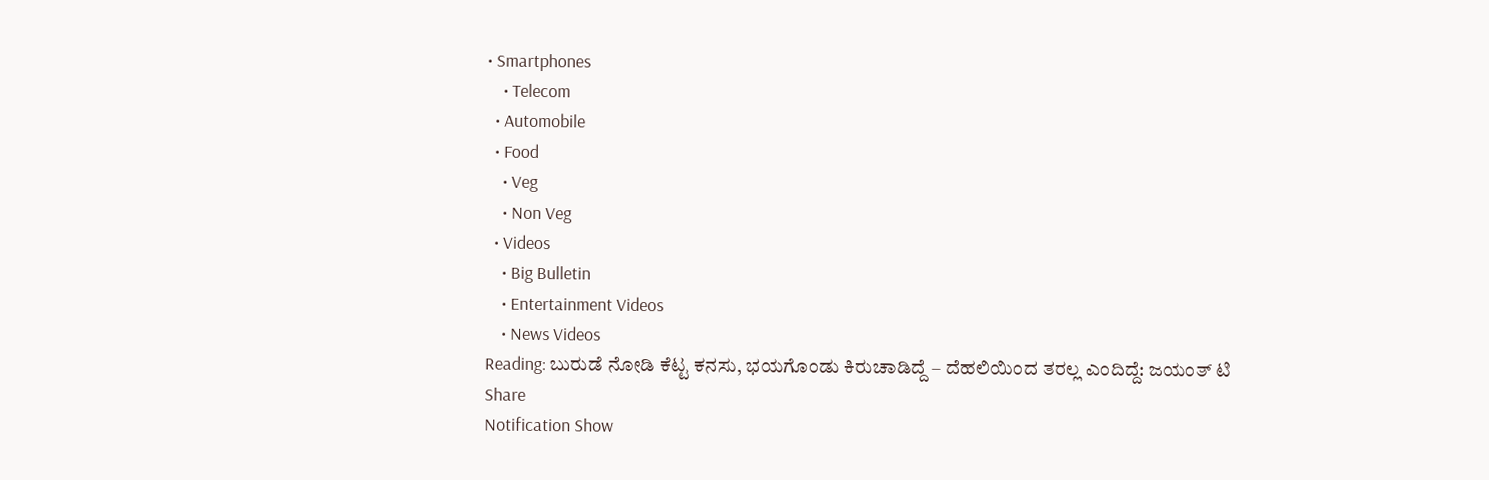• Smartphones
    • Telecom
  • Automobile
  • Food
    • Veg
    • Non Veg
  • Videos
    • Big Bulletin
    • Entertainment Videos
    • News Videos
Reading: ಬುರುಡೆ ನೋಡಿ ಕೆಟ್ಟ ಕನಸು, ಭಯಗೊಂಡು ಕಿರುಚಾಡಿದ್ದೆ – ದೆಹಲಿಯಿಂದ ತರಲ್ಲ ಎಂದಿದ್ದೆ: ಜಯಂತ್‌ ಟಿ
Share
Notification Show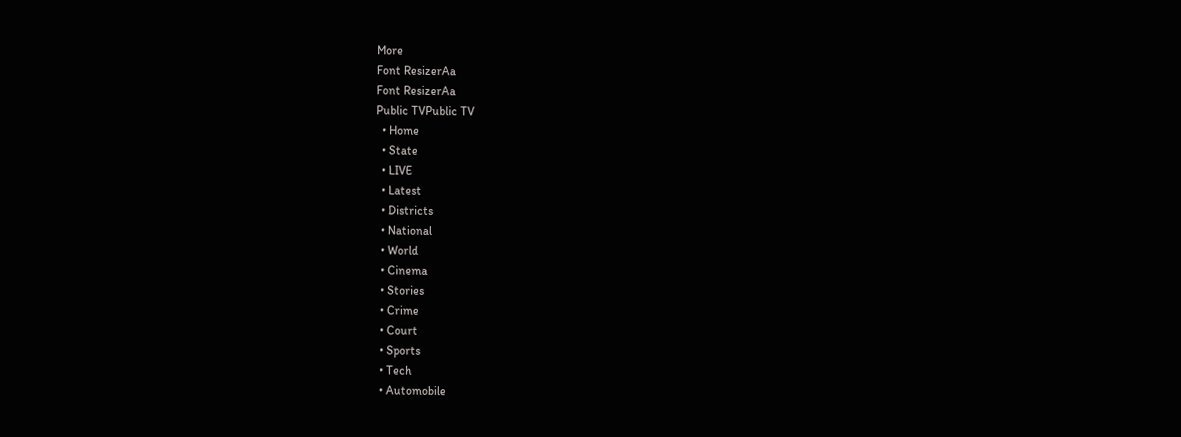More
Font ResizerAa
Font ResizerAa
Public TVPublic TV
  • Home
  • State
  • LIVE
  • Latest
  • Districts
  • National
  • World
  • Cinema
  • Stories
  • Crime
  • Court
  • Sports
  • Tech
  • Automobile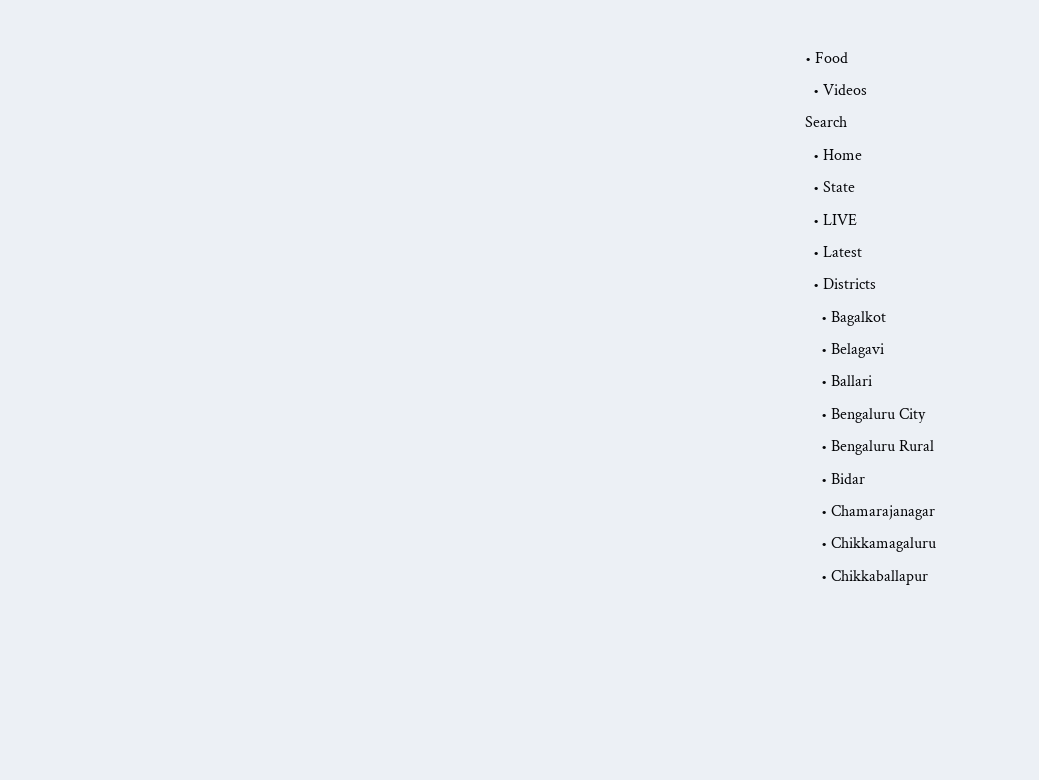• Food
  • Videos
Search
  • Home
  • State
  • LIVE
  • Latest
  • Districts
    • Bagalkot
    • Belagavi
    • Ballari
    • Bengaluru City
    • Bengaluru Rural
    • Bidar
    • Chamarajanagar
    • Chikkamagaluru
    • Chikkaballapur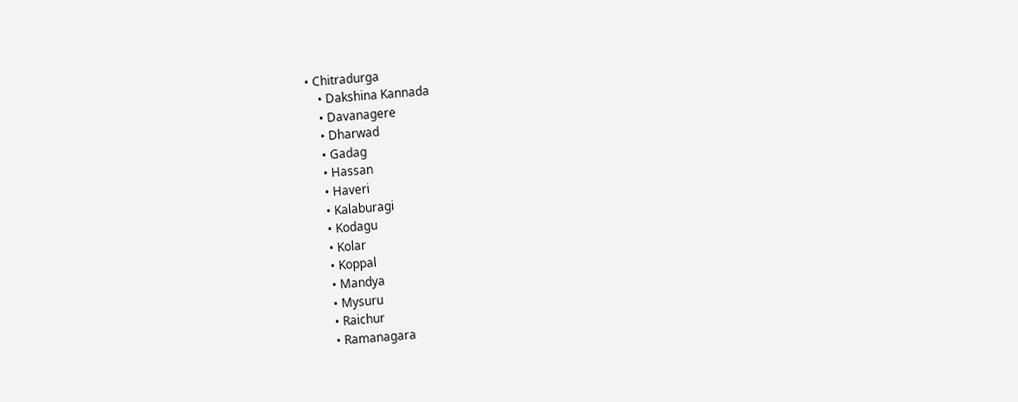• Chitradurga
    • Dakshina Kannada
    • Davanagere
    • Dharwad
    • Gadag
    • Hassan
    • Haveri
    • Kalaburagi
    • Kodagu
    • Kolar
    • Koppal
    • Mandya
    • Mysuru
    • Raichur
    • Ramanagara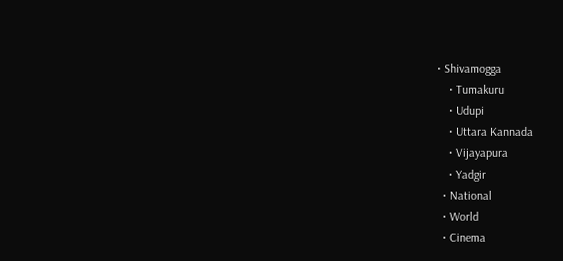• Shivamogga
    • Tumakuru
    • Udupi
    • Uttara Kannada
    • Vijayapura
    • Yadgir
  • National
  • World
  • Cinema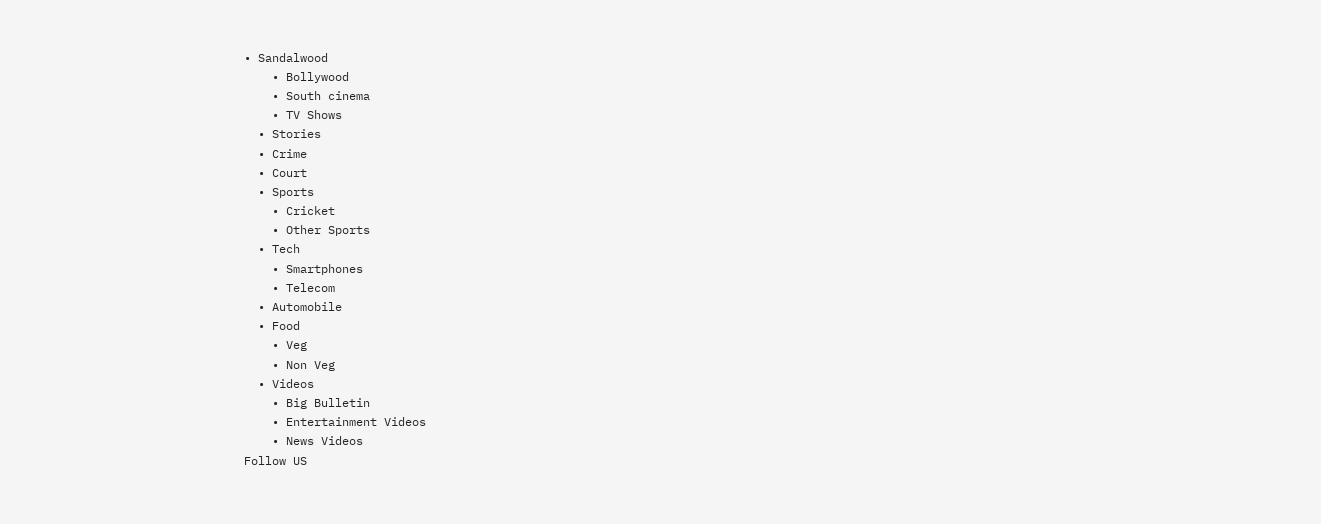• Sandalwood
    • Bollywood
    • South cinema
    • TV Shows
  • Stories
  • Crime
  • Court
  • Sports
    • Cricket
    • Other Sports
  • Tech
    • Smartphones
    • Telecom
  • Automobile
  • Food
    • Veg
    • Non Veg
  • Videos
    • Big Bulletin
    • Entertainment Videos
    • News Videos
Follow US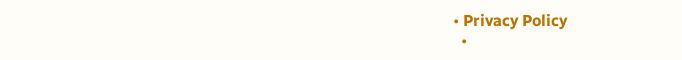• Privacy Policy
  •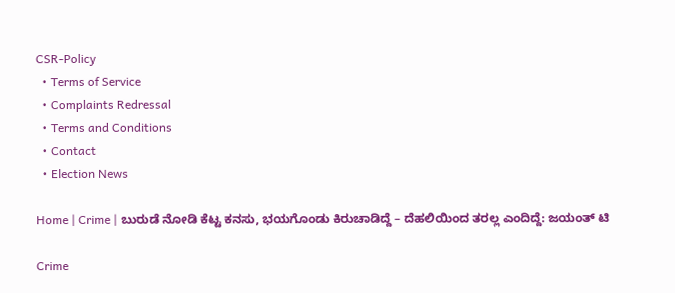CSR-Policy
  • Terms of Service
  • Complaints Redressal
  • Terms and Conditions
  • Contact
  • Election News

Home | Crime | ಬುರುಡೆ ನೋಡಿ ಕೆಟ್ಟ ಕನಸು, ಭಯಗೊಂಡು ಕಿರುಚಾಡಿದ್ದೆ – ದೆಹಲಿಯಿಂದ ತರಲ್ಲ ಎಂದಿದ್ದೆ: ಜಯಂತ್‌ ಟಿ

Crime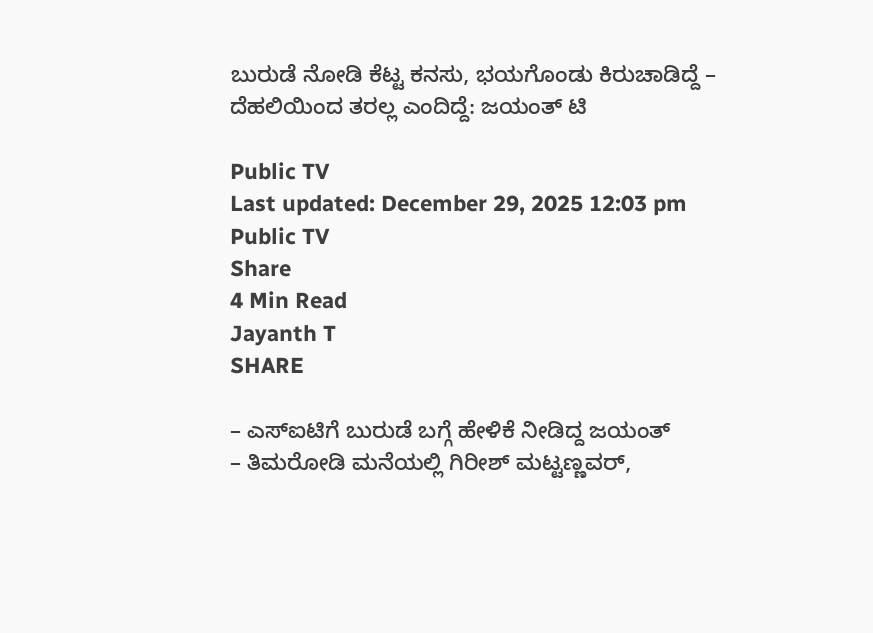ಬುರುಡೆ ನೋಡಿ ಕೆಟ್ಟ ಕನಸು, ಭಯಗೊಂಡು ಕಿರುಚಾಡಿದ್ದೆ – ದೆಹಲಿಯಿಂದ ತರಲ್ಲ ಎಂದಿದ್ದೆ: ಜಯಂತ್‌ ಟಿ

Public TV
Last updated: December 29, 2025 12:03 pm
Public TV
Share
4 Min Read
Jayanth T
SHARE

– ಎಸ್‌ಐಟಿಗೆ ಬುರುಡೆ ಬಗ್ಗೆ ಹೇಳಿಕೆ ನೀಡಿದ್ದ ಜಯಂತ್‌
– ತಿಮರೋಡಿ ಮನೆಯಲ್ಲಿ ಗಿರೀಶ್ ಮಟ್ಟಣ್ಣವರ್,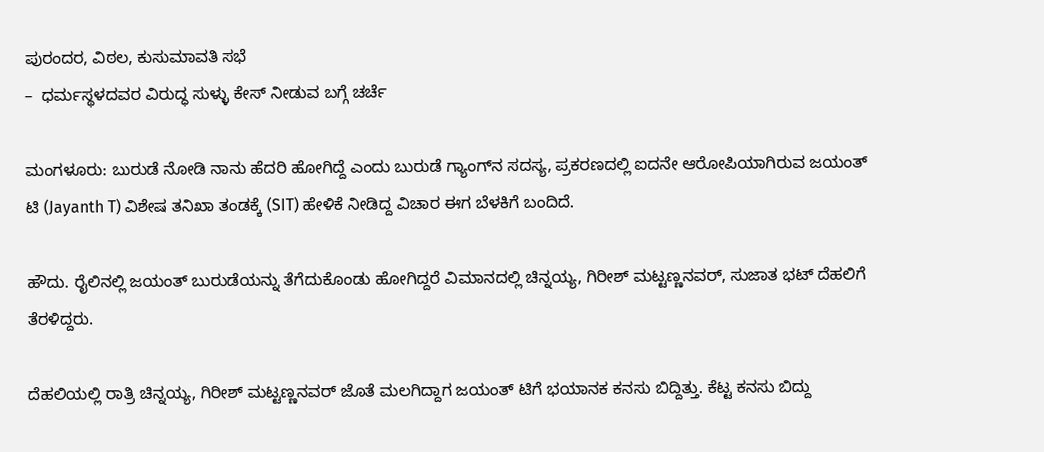ಪುರಂದರ, ವಿಠಲ, ಕುಸುಮಾವತಿ ಸಭೆ
–  ಧರ್ಮಸ್ಥಳದವರ ವಿರುದ್ಧ ಸುಳ್ಳು ಕೇಸ್‌ ನೀಡುವ ಬಗ್ಗೆ ಚರ್ಚೆ

ಮಂಗಳೂರು: ಬುರುಡೆ ನೋಡಿ ನಾನು ಹೆದರಿ ಹೋಗಿದ್ದೆ ಎಂದು ಬುರುಡೆ ಗ್ಯಾಂಗ್‌ನ ಸದಸ್ಯ, ಪ್ರಕರಣದಲ್ಲಿ ಐದನೇ ಆರೋಪಿಯಾಗಿರುವ ಜಯಂತ್ ಟಿ (Jayanth T) ವಿಶೇಷ ತನಿಖಾ ತಂಡಕ್ಕೆ (SIT) ಹೇಳಿಕೆ ನೀಡಿದ್ದ ವಿಚಾರ ಈಗ ಬೆಳಕಿಗೆ ಬಂದಿದೆ.

ಹೌದು. ರೈಲಿನಲ್ಲಿ ಜಯಂತ್‌ ಬುರುಡೆಯನ್ನು ತೆಗೆದುಕೊಂಡು ಹೋಗಿದ್ದರೆ ವಿಮಾನದಲ್ಲಿ ಚಿನ್ನಯ್ಯ, ಗಿರೀಶ್ ಮಟ್ಟಣ್ಣನವರ್, ಸುಜಾತ ಭಟ್ ದೆಹಲಿಗೆ ತೆರಳಿದ್ದರು.

ದೆಹಲಿಯಲ್ಲಿ ರಾತ್ರಿ ಚಿನ್ನಯ್ಯ, ಗಿರೀಶ್ ಮಟ್ಟಣ್ಣನವರ್ ಜೊತೆ ಮಲಗಿದ್ದಾಗ ಜಯಂತ್ ಟಿಗೆ ಭಯಾನಕ ಕನಸು ಬಿದ್ದಿತ್ತು. ಕೆಟ್ಟ ಕನಸು ಬಿದ್ದು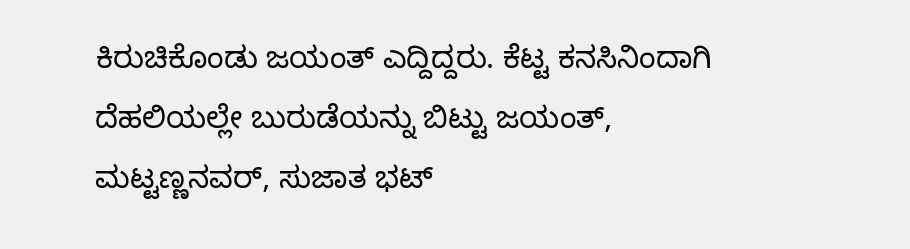ಕಿರುಚಿಕೊಂಡು ಜಯಂತ್‌ ಎದ್ದಿದ್ದರು. ಕೆಟ್ಟ ಕನಸಿನಿಂದಾಗಿ ದೆಹಲಿಯಲ್ಲೇ ಬುರುಡೆಯನ್ನು ಬಿಟ್ಟು ಜಯಂತ್, ಮಟ್ಟಣ್ಣನವರ್, ಸುಜಾತ ಭಟ್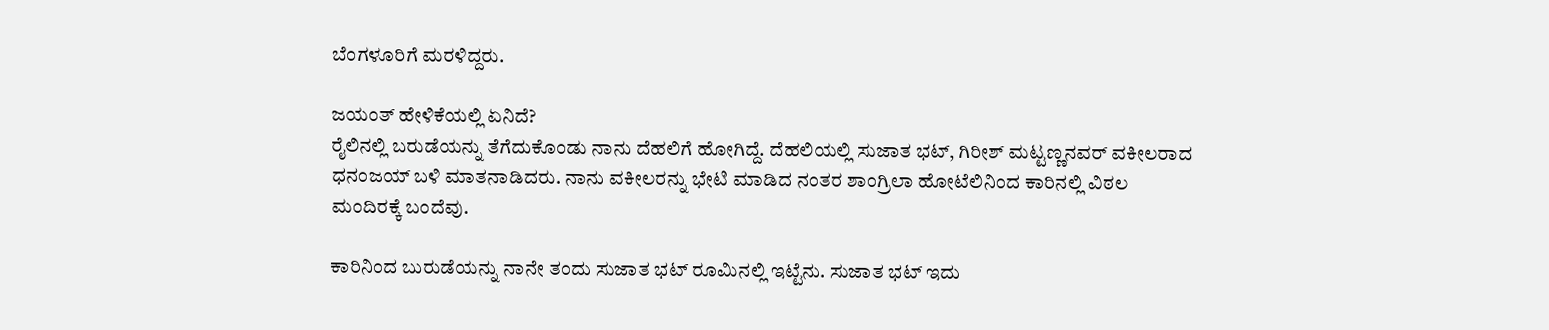ಬೆಂಗಳೂರಿಗೆ ಮರಳಿದ್ದರು.

ಜಯಂತ್‌ ಹೇಳಿಕೆಯಲ್ಲಿ ಏನಿದೆ?
ರೈಲಿನಲ್ಲಿ ಬರುಡೆಯನ್ನು ತೆಗೆದುಕೊಂಡು ನಾನು ದೆಹಲಿಗೆ ಹೋಗಿದ್ದೆ. ದೆಹಲಿಯಲ್ಲಿ ಸುಜಾತ ಭಟ್, ಗಿರೀಶ್‌ ಮಟ್ಟಣ್ಣನವರ್‌ ವಕೀಲರಾದ ಧನಂಜಯ್ ಬಳಿ ಮಾತನಾಡಿದರು. ನಾನು ವಕೀಲರನ್ನು ಭೇಟಿ ಮಾಡಿದ ನಂತರ ಶಾಂಗ್ರಿಲಾ ಹೋಟೆಲಿನಿಂದ ಕಾರಿನಲ್ಲಿ ವಿಠಲ ಮಂದಿರಕ್ಕೆ ಬಂದೆವು.

ಕಾರಿನಿಂದ ಬುರುಡೆಯನ್ನು ನಾನೇ ತಂದು ಸುಜಾತ ಭಟ್ ರೂಮಿನಲ್ಲಿ ಇಟ್ಟೆನು. ಸುಜಾತ ಭಟ್ ಇದು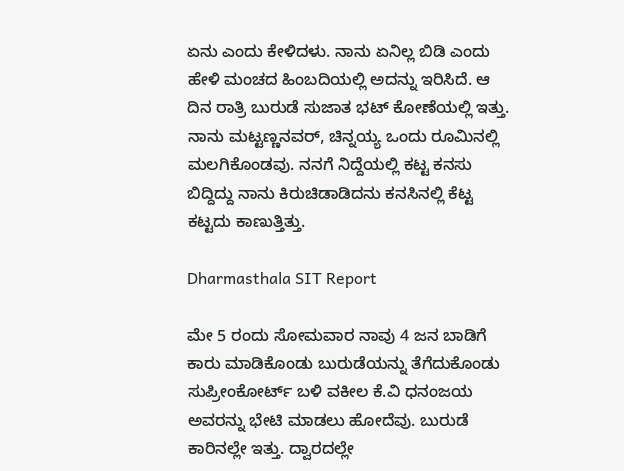ಏನು ಎಂದು ಕೇಳಿದಳು. ನಾನು ಏನಿಲ್ಲ ಬಿಡಿ ಎಂದು ಹೇಳಿ ಮಂಚದ ಹಿಂಬದಿಯಲ್ಲಿ ಅದನ್ನು ಇರಿಸಿದೆ. ಆ ದಿನ ರಾತ್ರಿ ಬುರುಡೆ ಸುಜಾತ ಭಟ್ ಕೋಣೆಯಲ್ಲಿ ಇತ್ತು. ನಾನು ಮಟ್ಟಣ್ಣನವರ್‌, ಚಿನ್ನಯ್ಯ ಒಂದು ರೂಮಿನಲ್ಲಿ ಮಲಗಿಕೊಂಡವು. ನನಗೆ ನಿದ್ದೆಯಲ್ಲಿ ಕಟ್ಟ ಕನಸು ಬಿದ್ದಿದ್ದು ನಾನು ಕಿರುಚಿಡಾಡಿದನು ಕನಸಿನಲ್ಲಿ ಕೆಟ್ಟ ಕಟ್ಟದು ಕಾಣುತ್ತಿತ್ತು.

Dharmasthala SIT Report

ಮೇ 5 ರಂದು ಸೋಮವಾರ ನಾವು 4 ಜನ ಬಾಡಿಗೆ ಕಾರು ಮಾಡಿಕೊಂಡು ಬುರುಡೆಯನ್ನು ತೆಗೆದುಕೊಂಡು ಸುಪ್ರೀಂಕೋರ್ಟ್ ಬಳಿ ವಕೀಲ ಕೆ.ವಿ ಧನಂಜಯ ಅವರನ್ನು ಭೇಟಿ ಮಾಡಲು ಹೋದೆವು. ಬುರುಡೆ ಕಾರಿನಲ್ಲೇ ಇತ್ತು. ದ್ವಾರದಲ್ಲೇ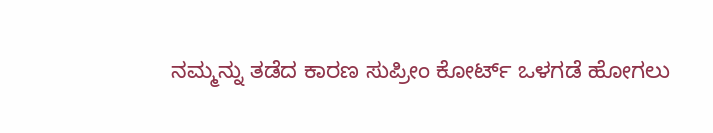ನಮ್ಮನ್ನು ತಡೆದ ಕಾರಣ ಸುಪ್ರೀಂ ಕೋರ್ಟ್‌ ಒಳಗಡೆ ಹೋಗಲು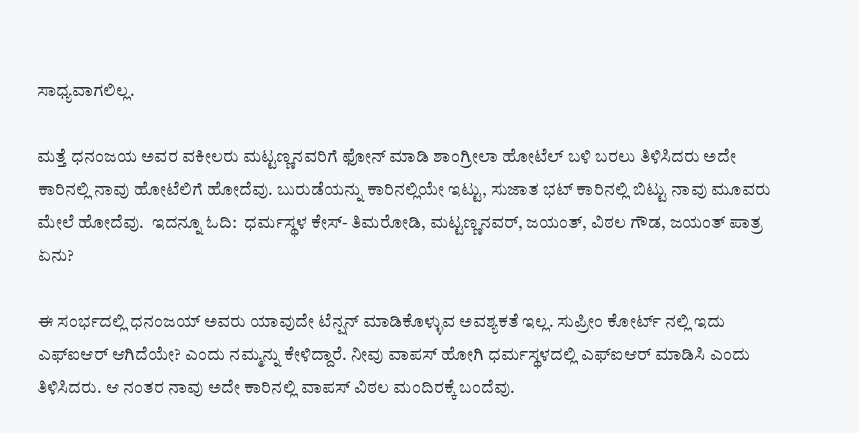ಸಾಧ್ಯವಾಗಲಿಲ್ಲ.

ಮತ್ತೆ ಧನಂಜಯ ಅವರ ವಕೀಲರು ಮಟ್ಟಣ್ಣನವರಿಗೆ ಫೋನ್ ಮಾಡಿ ಶಾಂಗ್ರೀಲಾ ಹೋಟೆಲ್‌ ಬಳಿ ಬರಲು ತಿಳಿಸಿದರು ಅದೇ ಕಾರಿನಲ್ಲಿ ನಾವು ಹೋಟೆಲಿಗೆ ಹೋದೆವು. ಬುರುಡೆಯನ್ನು ಕಾರಿನಲ್ಲಿಯೇ ಇಟ್ಟು, ಸುಜಾತ ಭಟ್ ಕಾರಿನಲ್ಲಿ ಬಿಟ್ಟು ನಾವು ಮೂವರು ಮೇಲೆ ಹೋದೆವು.  ಇದನ್ನೂ ಓದಿ:  ಧರ್ಮಸ್ಥಳ ಕೇಸ್‌- ತಿಮರೋಡಿ, ಮಟ್ಟಣ್ಣನವರ್‌, ಜಯಂತ್‌, ವಿಠಲ ಗೌಡ, ಜಯಂತ್‌ ಪಾತ್ರ ಏನು?

ಈ ಸಂರ್ಭದಲ್ಲಿ ಧನಂಜಯ್ ಅವರು ಯಾವುದೇ ಟೆನ್ಷನ್‌ ಮಾಡಿಕೊಳ್ಳುವ ಅವಶ್ಯಕತೆ ಇಲ್ಲ. ಸುಪ್ರೀಂ ಕೋರ್ಟ್ ನಲ್ಲಿ ಇದು ಎಫ್‌ಐಆರ್‌ ಆಗಿದೆಯೇ? ಎಂದು ನಮ್ಮನ್ನು ಕೇಳಿದ್ದಾರೆ. ನೀವು ವಾಪಸ್‌ ಹೋಗಿ ಧರ್ಮಸ್ಥಳದಲ್ಲಿ ಎಫ್‌ಐಆರ್‌ ಮಾಡಿಸಿ ಎಂದು ತಿಳಿಸಿದರು. ಆ ನಂತರ ನಾವು ಅದೇ ಕಾರಿನಲ್ಲಿ ವಾಪಸ್‌ ವಿಠಲ ಮಂದಿರಕ್ಕೆ ಬಂದೆವು.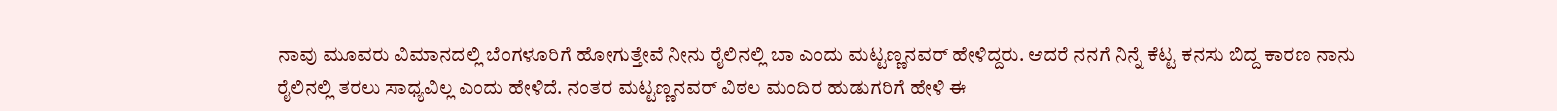ನಾವು ಮೂವರು ವಿಮಾನದಲ್ಲಿ ಬೆಂಗಳೂರಿಗೆ ಹೋಗುತ್ತೇವೆ ನೀನು ರೈಲಿನಲ್ಲಿ ಬಾ ಎಂದು ಮಟ್ಟಣ್ಣನವರ್‌ ಹೇಳಿದ್ದರು. ಆದರೆ ನನಗೆ ನಿನ್ನೆ ಕೆಟ್ಟ ಕನಸು ಬಿದ್ದ ಕಾರಣ ನಾನು ರೈಲಿನಲ್ಲಿ ತರಲು ಸಾಧ್ಯವಿಲ್ಲ ಎಂದು ಹೇಳಿದೆ. ನಂತರ ಮಟ್ಟಣ್ಣನವರ್‌ ವಿಠಲ ಮಂದಿರ ಹುಡುಗರಿಗೆ ಹೇಳಿ ಈ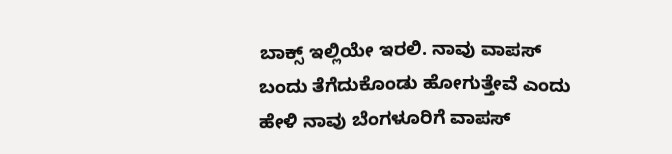ಬಾಕ್ಸ್‌ ಇಲ್ಲಿಯೇ ಇರಲಿ. ನಾವು ವಾಪಸ್‌ ಬಂದು ತೆಗೆದುಕೊಂಡು ಹೋಗುತ್ತೇವೆ ಎಂದು ಹೇಳಿ ನಾವು ಬೆಂಗಳೂರಿಗೆ ವಾಪಸ್‌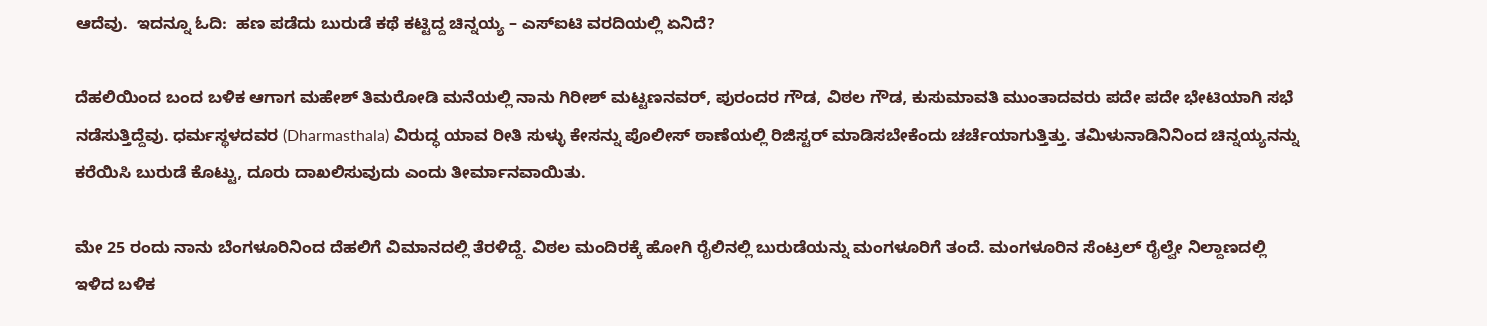ಆದೆವು.  ಇದನ್ನೂ ಓದಿ:  ಹಣ ಪಡೆದು ಬುರುಡೆ ಕಥೆ ಕಟ್ಟಿದ್ದ ಚಿನ್ನಯ್ಯ – ಎಸ್‌ಐಟಿ ವರದಿಯಲ್ಲಿ ಏನಿದೆ?

ದೆಹಲಿಯಿಂದ ಬಂದ ಬಳಿಕ ಆಗಾಗ ಮಹೇಶ್ ತಿಮರೋಡಿ ಮನೆಯಲ್ಲಿ ನಾನು ಗಿರೀಶ್ ಮಟ್ಟಣನವರ್‌, ಪುರಂದರ ಗೌಡ, ವಿಠಲ ಗೌಡ, ಕುಸುಮಾವತಿ ಮುಂತಾದವರು ಪದೇ ಪದೇ ಭೇಟಿಯಾಗಿ ಸಭೆ ನಡೆಸುತ್ತಿದ್ದೆವು. ಧರ್ಮಸ್ಥಳದವರ (Dharmasthala) ವಿರುದ್ಧ ಯಾವ ರೀತಿ ಸುಳ್ಳು ಕೇಸನ್ನು ಪೊಲೀಸ್ ಠಾಣೆಯಲ್ಲಿ ರಿಜಿಸ್ಟರ್ ಮಾಡಿಸಬೇಕೆಂದು ಚರ್ಚೆಯಾಗುತ್ತಿತ್ತು. ತಮಿಳುನಾಡಿನಿನಿಂದ ಚಿನ್ನಯ್ಯನನ್ನು ಕರೆಯಿಸಿ ಬುರುಡೆ ಕೊಟ್ಟು, ದೂರು ದಾಖಲಿಸುವುದು ಎಂದು ತೀರ್ಮಾನವಾಯಿತು.

ಮೇ 25 ರಂದು ನಾನು ಬೆಂಗಳೂರಿನಿಂದ ದೆಹಲಿಗೆ ವಿಮಾನದಲ್ಲಿ ತೆರಳಿದ್ದೆ. ವಿಠಲ ಮಂದಿರಕ್ಕೆ ಹೋಗಿ ರೈಲಿನಲ್ಲಿ ಬುರುಡೆಯನ್ನು ಮಂಗಳೂರಿಗೆ ತಂದೆ. ಮಂಗಳೂರಿನ ಸೆಂಟ್ರಲ್ ರೈಲ್ವೇ ನಿಲ್ದಾಣದಲ್ಲಿ ಇಳಿದ ಬಳಿಕ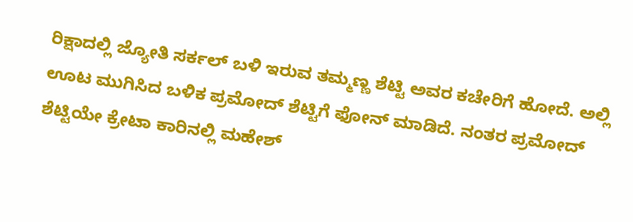ರಿಕ್ಷಾದಲ್ಲಿ ಜ್ಯೋತಿ‌ ಸರ್ಕಲ್‌ ಬಳಿ ಇರುವ ತಮ್ಮಣ್ಣ ಶೆಟ್ಟಿ ಅವರ ಕಚೇರಿಗೆ ಹೋದೆ. ಅಲ್ಲಿ ಊಟ ಮುಗಿಸಿದ ಬಳಿಕ ಪ್ರಮೋದ್‌ ಶೆಟ್ಟಿಗೆ ಫೋನ್‌ ಮಾಡಿದೆ. ನಂತರ ಪ್ರಮೋದ್‌ ಶೆಟ್ಟಿಯೇ ಕ್ರೇಟಾ ಕಾರಿನಲ್ಲಿ ಮಹೇಶ್‌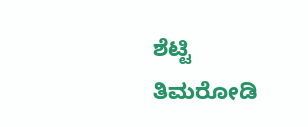ಶೆಟ್ಟಿ ತಿಮರೋಡಿ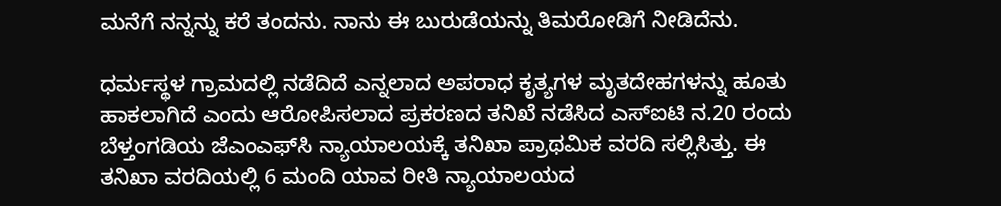ಮನೆಗೆ ನನ್ನನ್ನು ಕರೆ ತಂದನು. ನಾನು ಈ ಬುರುಡೆಯನ್ನು ತಿಮರೋಡಿಗೆ ನೀಡಿದೆನು.

ಧರ್ಮಸ್ಥಳ ಗ್ರಾಮದಲ್ಲಿ ನಡೆದಿದೆ ಎನ್ನಲಾದ ಅಪರಾಧ ಕೃತ್ಯಗಳ ಮೃತದೇಹಗಳನ್ನು ಹೂತು ಹಾಕಲಾಗಿದೆ ಎಂದು ಆರೋಪಿಸಲಾದ ಪ್ರಕರಣದ ತನಿಖೆ ನಡೆಸಿದ ಎಸ್‌ಐಟಿ ನ.20 ರಂದು ಬೆಳ್ತಂಗಡಿಯ ಜೆಎಂಎಫ್‌ಸಿ ನ್ಯಾಯಾಲಯಕ್ಕೆ ತನಿಖಾ ಪ್ರಾಥಮಿಕ ವರದಿ ಸಲ್ಲಿಸಿತ್ತು. ಈ ತನಿಖಾ ವರದಿಯಲ್ಲಿ 6 ಮಂದಿ ಯಾವ ರೀತಿ ನ್ಯಾಯಾಲಯದ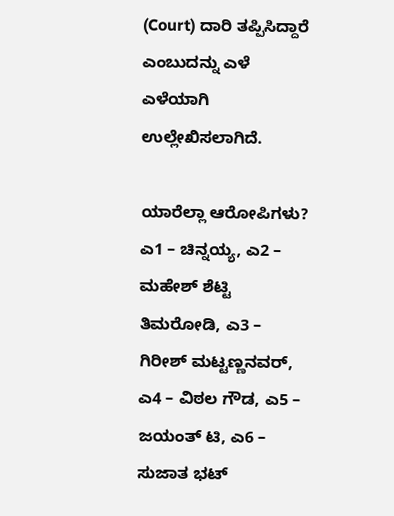(Court) ದಾರಿ ತಪ್ಪಿಸಿದ್ದಾರೆ ಎಂಬುದನ್ನು ಎಳೆ ಎಳೆಯಾಗಿ ಉಲ್ಲೇಖಿಸಲಾಗಿದೆ.

ಯಾರೆಲ್ಲಾ ಆರೋಪಿಗಳು?
ಎ1 – ಚಿನ್ನಯ್ಯ, ಎ2 – ಮಹೇಶ್‌ ಶೆಟ್ಟಿ ತಿಮರೋಡಿ, ಎ3 – ಗಿರೀಶ್‌ ಮಟ್ಟಣ್ಣನವರ್‌, ಎ4 – ವಿಠಲ ಗೌಡ, ಎ5 – ಜಯಂತ್‌ ಟಿ, ಎ6 – ಸುಜಾತ ಭಟ್‌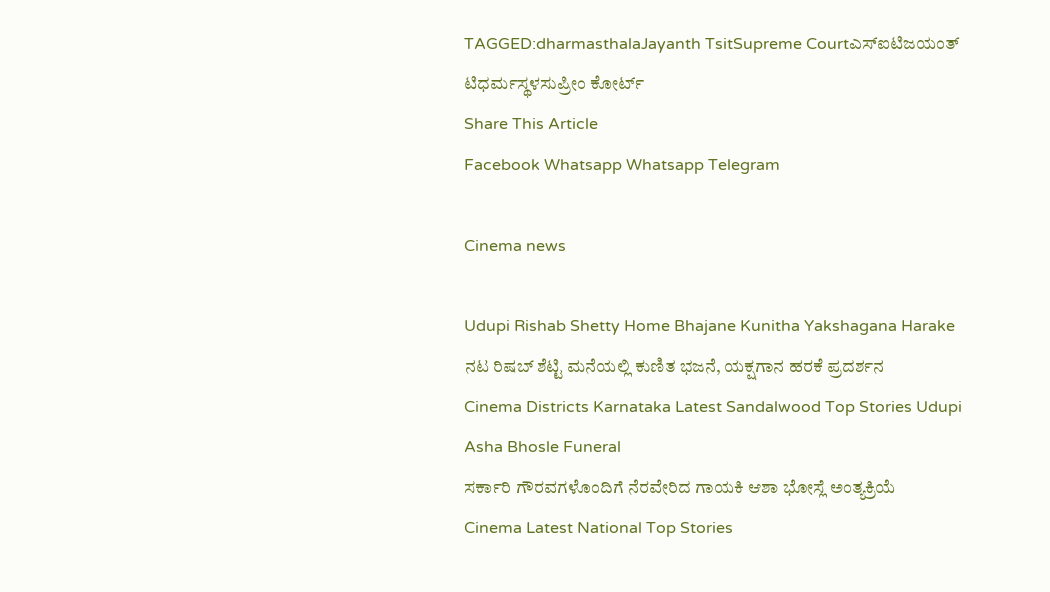TAGGED:dharmasthalaJayanth TsitSupreme Courtಎಸ್‍ಐಟಿಜಯಂತ್‌ ಟಿಧರ್ಮಸ್ಥಳಸುಪ್ರೀಂ ಕೋರ್ಟ್
Share This Article
Facebook Whatsapp Whatsapp Telegram

Cinema news

Udupi Rishab Shetty Home Bhajane Kunitha Yakshagana Harake
ನಟ ರಿಷಬ್ ಶೆಟ್ಟಿ ಮನೆಯಲ್ಲಿ ಕುಣಿತ ಭಜನೆ, ಯಕ್ಷಗಾನ ಹರಕೆ ಪ್ರದರ್ಶನ
Cinema Districts Karnataka Latest Sandalwood Top Stories Udupi
Asha Bhosle Funeral
ಸರ್ಕಾರಿ ಗೌರವಗಳೊಂದಿಗೆ ನೆರವೇರಿದ ಗಾಯಕಿ ಆಶಾ ಭೋಸ್ಲೆ ಅಂತ್ಯಕ್ರಿಯೆ
Cinema Latest National Top Stories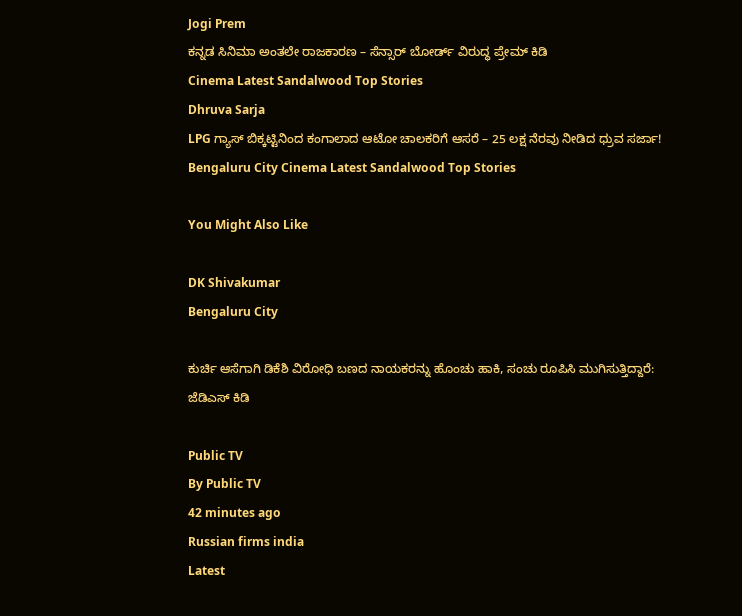Jogi Prem
ಕನ್ನಡ ಸಿನಿಮಾ ಅಂತಲೇ ರಾಜಕಾರಣ – ಸೆನ್ಸಾರ್ ಬೋರ್ಡ್ ವಿರುದ್ಧ ಪ್ರೇಮ್ ಕಿಡಿ
Cinema Latest Sandalwood Top Stories
Dhruva Sarja
LPG ಗ್ಯಾಸ್‌ ಬಿಕ್ಕಟ್ಟಿನಿಂದ ಕಂಗಾಲಾದ ಆಟೋ ಚಾಲಕರಿಗೆ ಆಸರೆ – 25 ಲಕ್ಷ ನೆರವು ನೀಡಿದ ಧ್ರುವ ಸರ್ಜಾ!
Bengaluru City Cinema Latest Sandalwood Top Stories

You Might Also Like

DK Shivakumar
Bengaluru City

ಕುರ್ಚಿ ಆಸೆಗಾಗಿ ಡಿಕೆಶಿ ವಿರೋಧಿ ಬಣದ ನಾಯಕರನ್ನು ಹೊಂಚು ಹಾಕಿ, ಸಂಚು ರೂಪಿಸಿ ಮುಗಿಸುತ್ತಿದ್ದಾರೆ: ಜೆಡಿಎಸ್ ಕಿಡಿ

Public TV
By Public TV
42 minutes ago
Russian firms india
Latest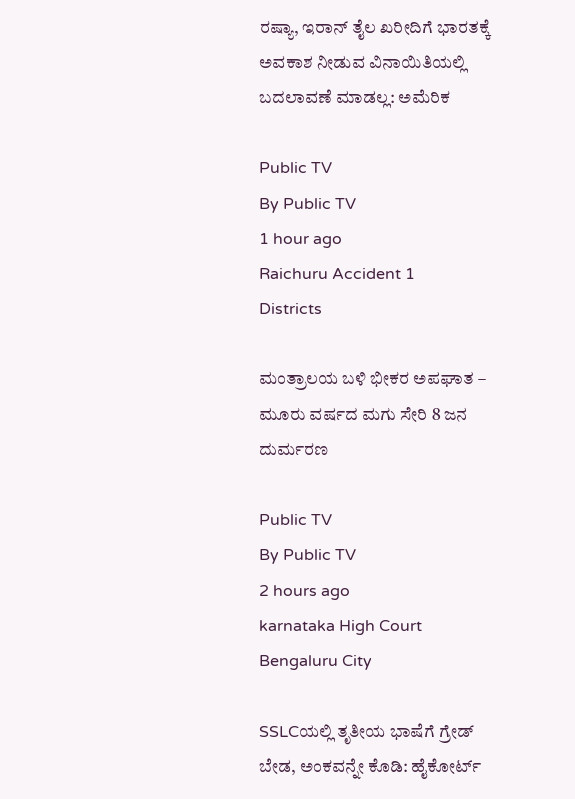ರಷ್ಯಾ, ಇರಾನ್‌ ತೈಲ ಖರೀದಿಗೆ ಭಾರತಕ್ಕೆ ಅವಕಾಶ ನೀಡುವ ವಿನಾಯಿತಿಯಲ್ಲಿ ಬದಲಾವಣೆ ಮಾಡಲ್ಲ: ಅಮೆರಿಕ

Public TV
By Public TV
1 hour ago
Raichuru Accident 1
Districts

ಮಂತ್ರಾಲಯ ಬಳಿ ಭೀಕರ ಅಪಘಾತ – ಮೂರು ವರ್ಷದ ಮಗು ಸೇರಿ 8 ಜನ ದುರ್ಮರಣ

Public TV
By Public TV
2 hours ago
karnataka High Court
Bengaluru City

SSLCಯಲ್ಲಿ ತೃತೀಯ ಭಾಷೆಗೆ ಗ್ರೇಡ್ ಬೇಡ, ಅಂಕವನ್ನೇ ಕೊಡಿ: ಹೈಕೋರ್ಟ್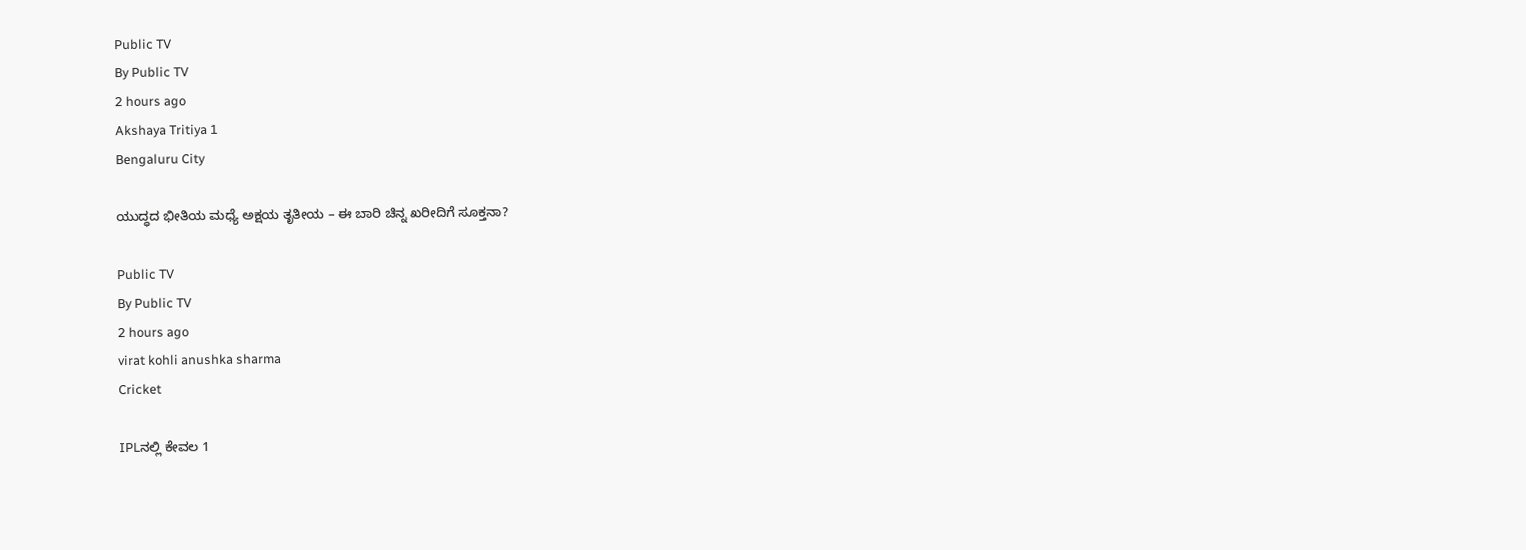Public TV
By Public TV
2 hours ago
Akshaya Tritiya 1
Bengaluru City

ಯುದ್ಧದ ಭೀತಿಯ ಮಧ್ಯೆ ಅಕ್ಷಯ ತೃತೀಯ – ಈ ಬಾರಿ ಚಿನ್ನ ಖರೀದಿಗೆ ಸೂಕ್ತನಾ?

Public TV
By Public TV
2 hours ago
virat kohli anushka sharma
Cricket

IPLನಲ್ಲಿ ಕೇವಲ 1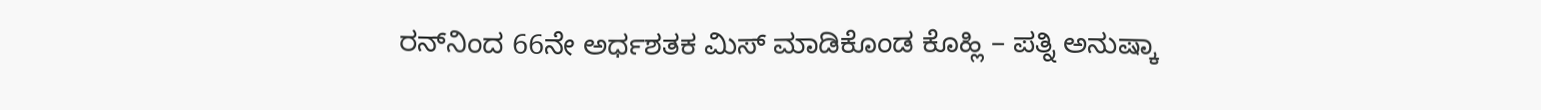ರನ್‌ನಿಂದ 66ನೇ ಅರ್ಧಶತಕ ಮಿಸ್‌ ಮಾಡಿಕೊಂಡ ಕೊಹ್ಲಿ – ಪತ್ನಿ ಅನುಷ್ಕಾ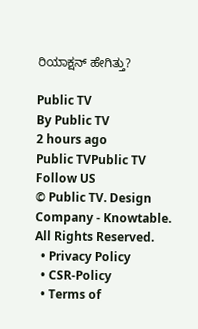ರಿಯಾಕ್ಷನ್‌ ಹೇಗಿತ್ತು?

Public TV
By Public TV
2 hours ago
Public TVPublic TV
Follow US
© Public TV. Design Company - Knowtable. All Rights Reserved.
  • Privacy Policy
  • CSR-Policy
  • Terms of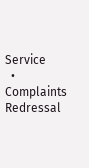Service
  • Complaints Redressal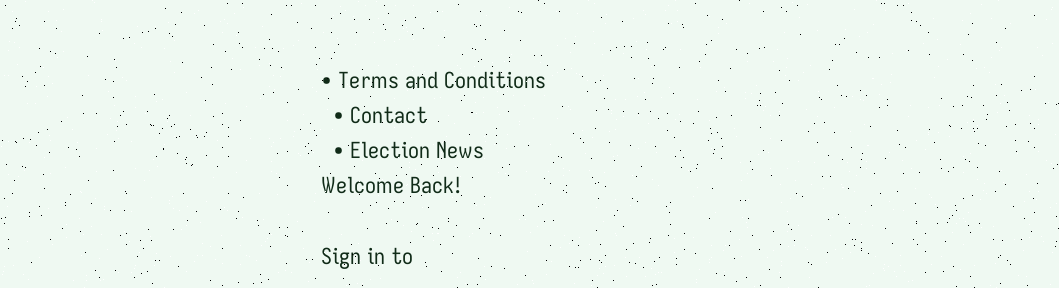• Terms and Conditions
  • Contact
  • Election News
Welcome Back!

Sign in to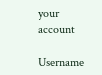your account

Username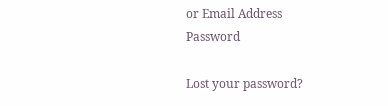or Email Address
Password

Lost your password?